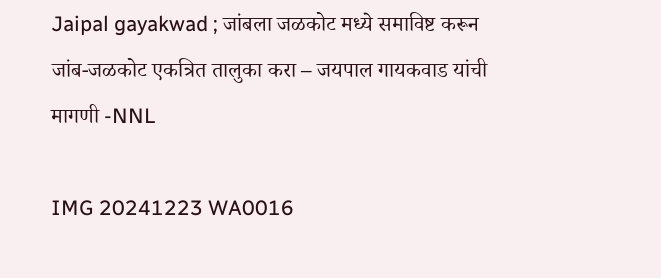Jaipal gayakwad ; जांबला जळकोट मध्ये समाविष्ट करून जांब-जळकोट एकत्रित तालुका करा – जयपाल गायकवाड यांची मागणी -NNL

IMG 20241223 WA0016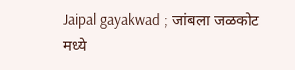Jaipal gayakwad ; जांबला जळकोट मध्ये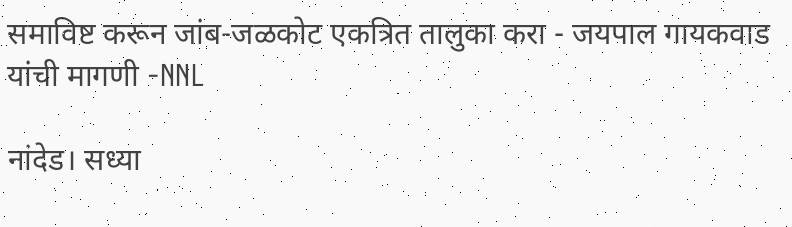समाविष्ट करून जांब-जळकोट एकत्रित तालुका करा - जयपाल गायकवाड यांची मागणी -NNL

नांदेड। सध्या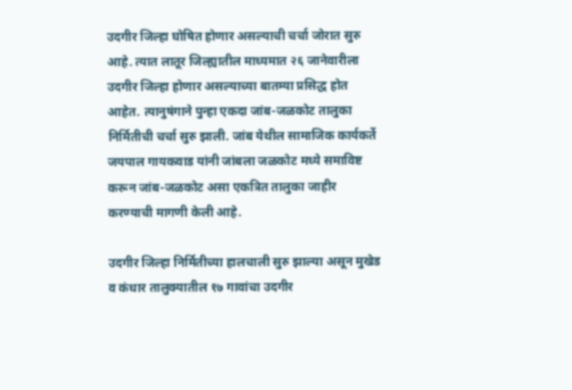उदगीर जिल्हा घोषित होणार असल्याची चर्चा जोरात सुरु आहे. त्यात लातूर जिल्ह्यातील माध्यमात २६ जानेवारीला उदगीर जिल्हा होणार असल्याच्या बातम्या प्रसिद्ध होत आहेत. त्यानुषंगाने पुन्हा एकदा जांब-जळकोट तालुका निर्मितीची चर्चा सुरु झाली. जांब येथील सामाजिक कार्यकर्ते जयपाल गायकवाड यांनी जांबला जळकोट मध्ये समाविष्ट करून जांब-जळकोट असा एकत्रित तालुका जाहीर करण्याची मागणी केली आहे.

उदगीर जिल्हा निर्मितीच्या हालचाली सुरु झाल्या असून मुखेड व कंधार तालुक्यातील १७ गावांचा उदगीर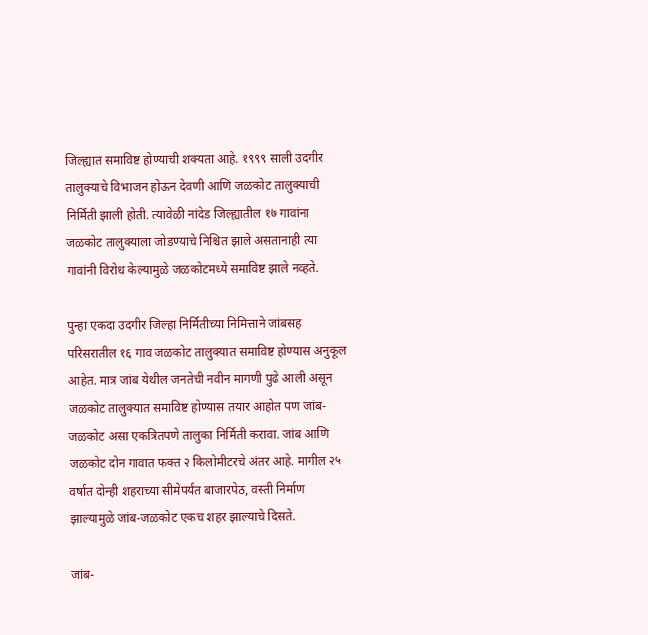जिल्ह्यात समाविष्ट होण्याची शक्यता आहे. १९९९ साली उदगीर तालुक्याचे विभाजन होऊन देवणी आणि जळकोट तालुक्याची निर्मिती झाली होती. त्यावेळी नांदेड जिल्ह्यातील १७ गावांना जळकोट तालुक्याला जोडण्याचे निश्चित झाले असतानाही त्या गावांनी विरोध केल्यामुळे जळकोटमध्ये समाविष्ट झाले नव्हते.

पुन्हा एकदा उदगीर जिल्हा निर्मितीच्या निमित्ताने जांबसह परिसरातील १६ गाव जळकोट तालुक्यात समाविष्ट होण्यास अनुकूल आहेत. मात्र जांब येथील जनतेची नवीन मागणी पुढे आली असून जळकोट तालुक्यात समाविष्ट होण्यास तयार आहोत पण जांब-जळकोट असा एकत्रितपणे तालुका निर्मिती करावा. जांब आणि जळकोट दोन गावात फक्त २ किलोमीटरचे अंतर आहे. मागील २५ वर्षात दोन्ही शहराच्या सीमेपर्यंत बाजारपेठ, वस्ती निर्माण झाल्यामुळे जांब-जळकोट एकच शहर झाल्याचे दिसते.

जांब-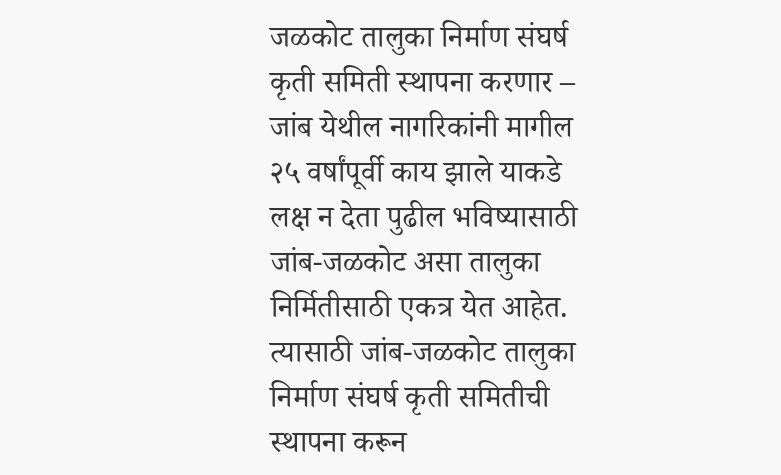जळकोट तालुका निर्माण संघर्ष कृती समिती स्थापना करणार – जांब येथील नागरिकांनी मागील २५ वर्षांपूर्वी काय झाले याकडे लक्ष न देता पुढील भविष्यासाठी जांब-जळकोट असा तालुका निर्मितीसाठी एकत्र येत आहेत. त्यासाठी जांब-जळकोट तालुका निर्माण संघर्ष कृती समितीची स्थापना करून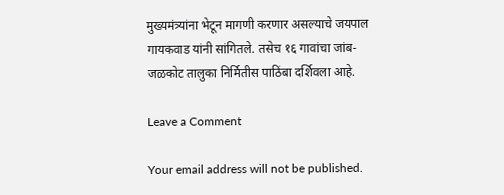मुख्यमंत्र्यांना भेटून मागणी करणार असल्याचे जयपाल गायकवाड यांनी सांगितले. तसेच १६ गावांचा जांब-जळकोट तालुका निर्मितीस पाठिंबा दर्शिवला आहे.

Leave a Comment

Your email address will not be published.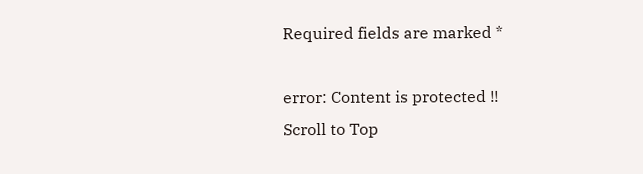Required fields are marked *

error: Content is protected !!
Scroll to Top